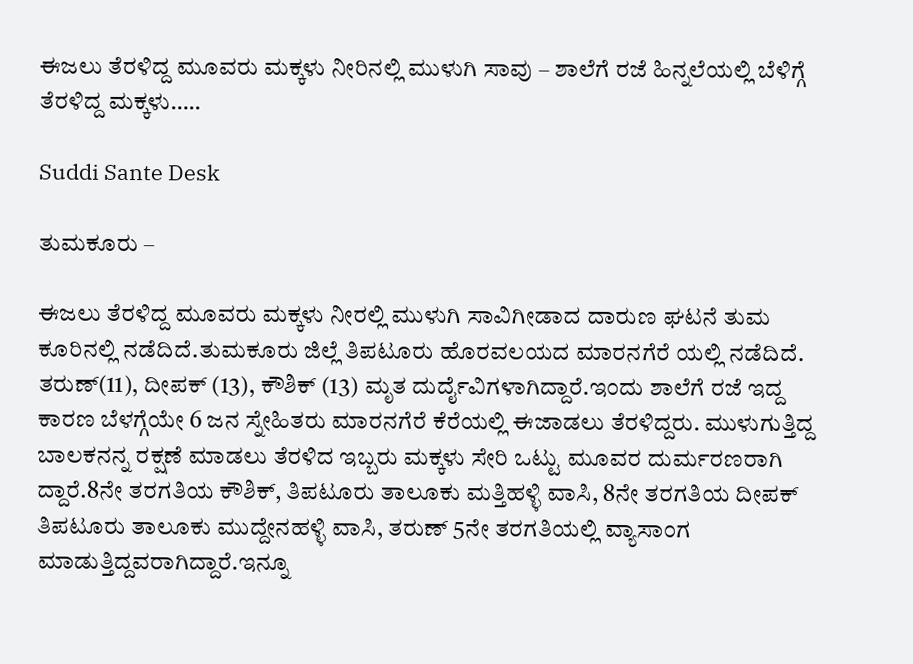ಈಜಲು ತೆರಳಿದ್ದ ಮೂವರು ಮಕ್ಕಳು ನೀರಿನಲ್ಲಿ ಮುಳುಗಿ ಸಾವು – ಶಾಲೆಗೆ ರಜೆ ಹಿನ್ನಲೆಯಲ್ಲಿ ಬೆಳಿಗ್ಗೆ ತೆರಳಿದ್ದ ಮಕ್ಕಳು…..

Suddi Sante Desk

ತುಮಕೂರು‌ –

ಈಜಲು ತೆರಳಿದ್ದ ಮೂವರು ಮಕ್ಕಳು ನೀರಲ್ಲಿ ಮುಳುಗಿ ಸಾವಿಗೀಡಾದ ದಾರುಣ ಘಟನೆ ತುಮ ಕೂರಿನಲ್ಲಿ ನಡೆದಿದೆ‌.ತುಮಕೂರು ಜಿಲ್ಲೆ ತಿಪಟೂರು ಹೊರವಲಯದ ಮಾರನಗೆರೆ ಯಲ್ಲಿ ನಡೆದಿದೆ. ತರುಣ್(11), ದೀಪಕ್‌ (13), ಕೌಶಿಕ್ (13) ಮೃತ ದುರ್ದೈವಿಗಳಾಗಿದ್ದಾರೆ‌.ಇಂದು ಶಾಲೆಗೆ ರಜೆ ಇದ್ದ ಕಾರಣ ಬೆಳಗ್ಗೆಯೇ 6 ಜನ ಸ್ನೇಹಿತರು ಮಾರನಗೆರೆ ಕೆರೆಯಲ್ಲಿ ಈಜಾಡಲು ತೆರಳಿದ್ದರು. ಮುಳುಗುತ್ತಿದ್ದ ಬಾಲಕನನ್ನ ರಕ್ಷಣೆ‌ ಮಾಡಲು ತೆರಳಿದ ಇಬ್ಬರು ಮಕ್ಕಳು ಸೇರಿ ಒಟ್ಟು ಮೂವರ ದುರ್ಮರಣರಾಗಿ ದ್ದಾರೆ‌.8ನೇ‌ ತರಗತಿಯ ಕೌಶಿಕ್, ತಿಪಟೂರು ತಾಲೂಕು ಮತ್ತಿಹಳ್ಳಿ ವಾಸಿ, 8ನೇ‌ ತರಗತಿಯ ದೀಪಕ್ ತಿಪಟೂರು ತಾಲೂಕು ಮುದ್ದೇನಹಳ್ಳಿ ವಾಸಿ, ತರುಣ್ 5ನೇ ತರಗತಿಯಲ್ಲಿ ವ್ಯಾಸಾಂಗ ಮಾಡುತ್ತಿದ್ದವರಾಗಿದ್ದಾರೆ.ಇನ್ನೂ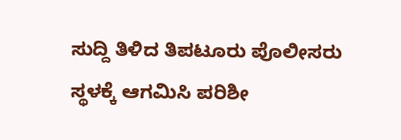ಸುದ್ದಿ ತಿಳಿದ ತಿಪಟೂರು ಪೊಲೀಸರು ಸ್ಥಳಕ್ಕೆ ಆಗಮಿಸಿ ಪರಿಶೀ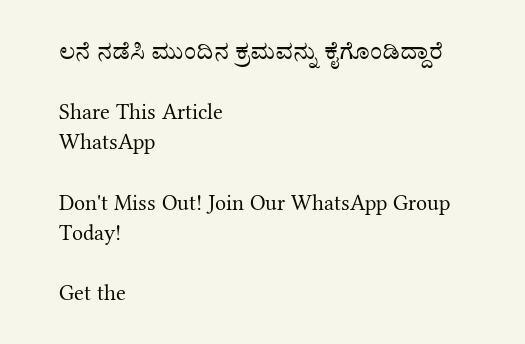ಲನೆ ನಡೆಸಿ ಮುಂದಿನ ಕ್ರಮವನ್ನು ಕೈಗೊಂಡಿದ್ದಾರೆ

Share This Article
WhatsApp

Don't Miss Out! Join Our WhatsApp Group Today!

Get the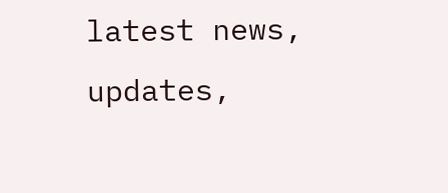latest news, updates,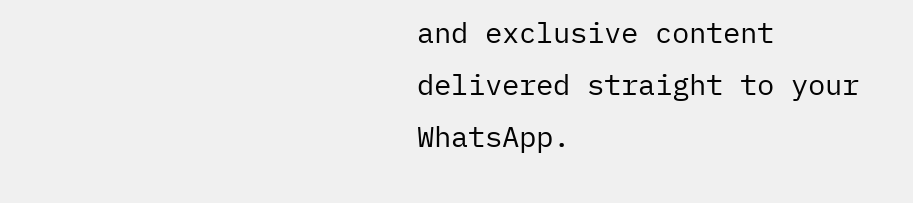and exclusive content delivered straight to your WhatsApp.